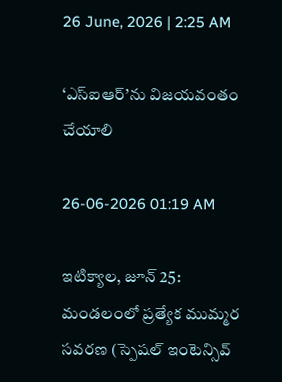26 June, 2026 | 2:25 AM

‘ఎస్‌ఐఆర్’ను విజయవంతం చేయాలి

26-06-2026 01:19 AM

ఇటిక్యాల, జూన్ 25: మండలంలో ప్రత్యేక ముమ్మర సవరణ (స్పెషల్ ఇంటెన్సివ్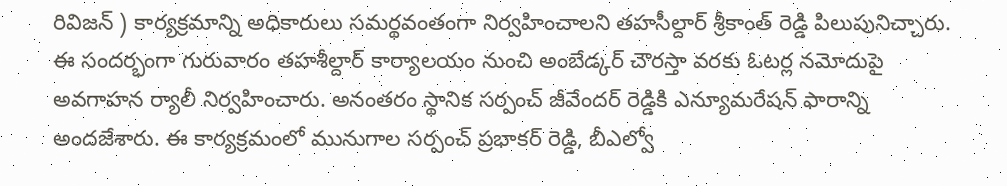రివిజన్ ) కార్యక్రమాన్ని అధికారులు సమర్థవంతంగా నిర్వహించాలని తహసీల్దార్ శ్రీకాంత్ రెడ్డి పిలుపునిచ్చారు. ఈ సందర్భంగా గురువారం తహశీల్దార్ కార్యాలయం నుంచి అంబేడ్కర్ చౌరస్తా వరకు ఓటర్ల నమోదుపై అవగాహన ర్యాలీ నిర్వహించారు. అనంతరం స్థానిక సర్పంచ్ జీవేందర్ రెడ్డికి ఎన్యూమరేషన్ ఫారాన్ని అందజేశారు. ఈ కార్యక్రమంలో మునుగాల సర్పంచ్ ప్రభాకర్ రెడ్డి, బీఎల్వో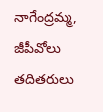నాగేంద్రమ్మ, జీపీవోలు తదితరులు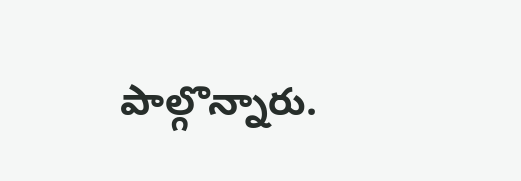పాల్గొన్నారు.